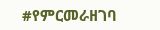#የምርመራዘገባ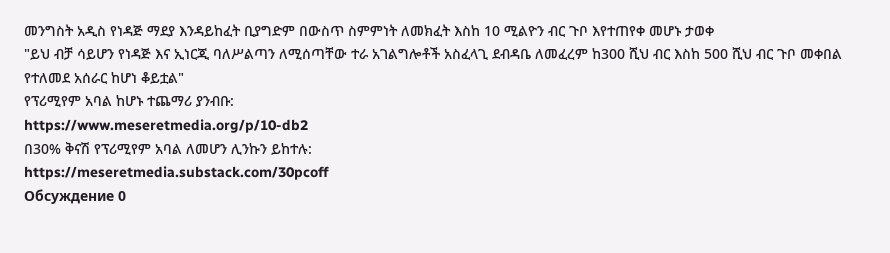መንግስት አዲስ የነዳጅ ማደያ እንዳይከፈት ቢያግድም በውስጥ ስምምነት ለመክፈት እስከ 10 ሚልዮን ብር ጉቦ እየተጠየቀ መሆኑ ታወቀ
"ይህ ብቻ ሳይሆን የነዳጅ እና ኢነርጂ ባለሥልጣን ለሚሰጣቸው ተራ አገልግሎቶች አስፈላጊ ደብዳቤ ለመፈረም ከ300 ሺህ ብር እስከ 500 ሺህ ብር ጉቦ መቀበል የተለመደ አሰራር ከሆነ ቆይቷል"
የፕሪሚየም አባል ከሆኑ ተጨማሪ ያንብቡ:
https://www.meseretmedia.org/p/10-db2
በ30% ቅናሽ የፕሪሚየም አባል ለመሆን ሊንኩን ይከተሉ:
https://meseretmedia.substack.com/30pcoff
Обсуждение 0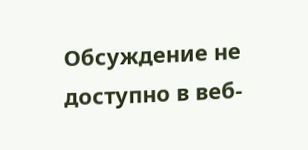Обсуждение не доступно в веб-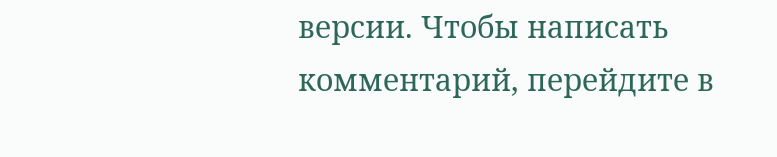версии. Чтобы написать комментарий, перейдите в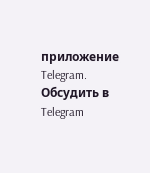приложение Telegram.
Обсудить в Telegram